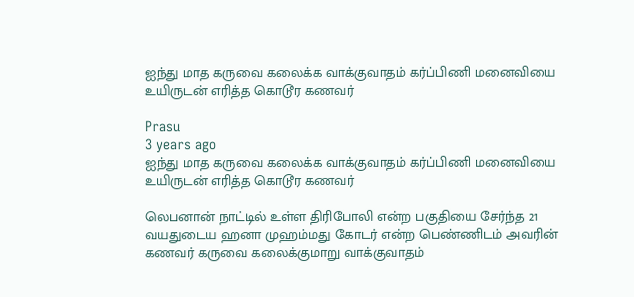ஐந்து மாத கருவை கலைக்க வாக்குவாதம் கர்ப்பிணி மனைவியை உயிருடன் எரித்த கொடூர கணவர்

Prasu
3 years ago
ஐந்து மாத கருவை கலைக்க வாக்குவாதம் கர்ப்பிணி மனைவியை உயிருடன் எரித்த கொடூர கணவர்

லெபனான் நாட்டில் உள்ள திரிபோலி என்ற பகுதியை சேர்ந்த 21 வயதுடைய ஹனா முஹம்மது கோடர் என்ற பெண்ணிடம் அவரின் கணவர் கருவை கலைக்குமாறு வாக்குவாதம்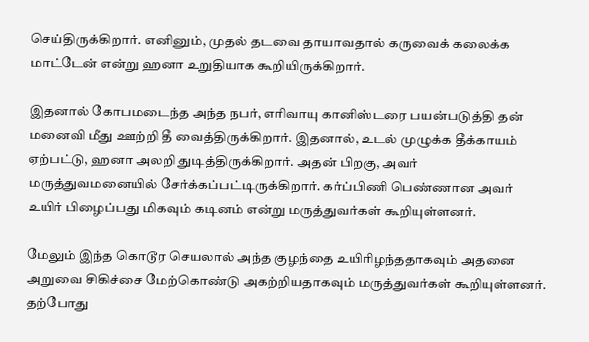செய்திருக்கிறார். எனினும், முதல் தடவை தாயாவதால் கருவைக் கலைக்க மாட்டேன் என்று ஹனா உறுதியாக கூறியிருக்கிறார்.

இதனால் கோபமடைந்த அந்த நபர், எரிவாயு கானிஸ்டரை பயன்படுத்தி தன் மனைவி மீது ஊற்றி தீ வைத்திருக்கிறார். இதனால், உடல் முழுக்க தீக்காயம் ஏற்பட்டு, ஹனா அலறி துடித்திருக்கிறார். அதன் பிறகு, அவர் மருத்துவமனையில் சேர்க்கப்பட்டிருக்கிறார். கர்ப்பிணி பெண்ணான அவர் உயிர் பிழைப்பது மிகவும் கடினம் என்று மருத்துவர்கள் கூறியுள்ளனர்.

மேலும் இந்த கொடூர செயலால் அந்த குழந்தை உயிரிழந்ததாகவும் அதனை அறுவை சிகிச்சை மேற்கொண்டு அகற்றியதாகவும் மருத்துவர்கள் கூறியுள்ளனர். தற்போது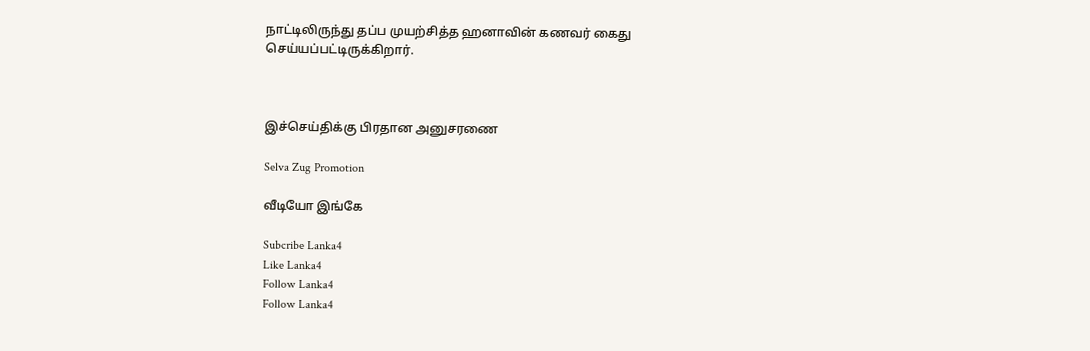நாட்டிலிருந்து தப்ப முயற்சித்த ஹனாவின் கணவர் கைது செய்யப்பட்டிருக்கிறார்.



இச்செய்திக்கு பிரதான அனுசரணை

Selva Zug Promotion

வீடியோ இங்கே

Subcribe Lanka4
Like Lanka4
Follow Lanka4
Follow Lanka4